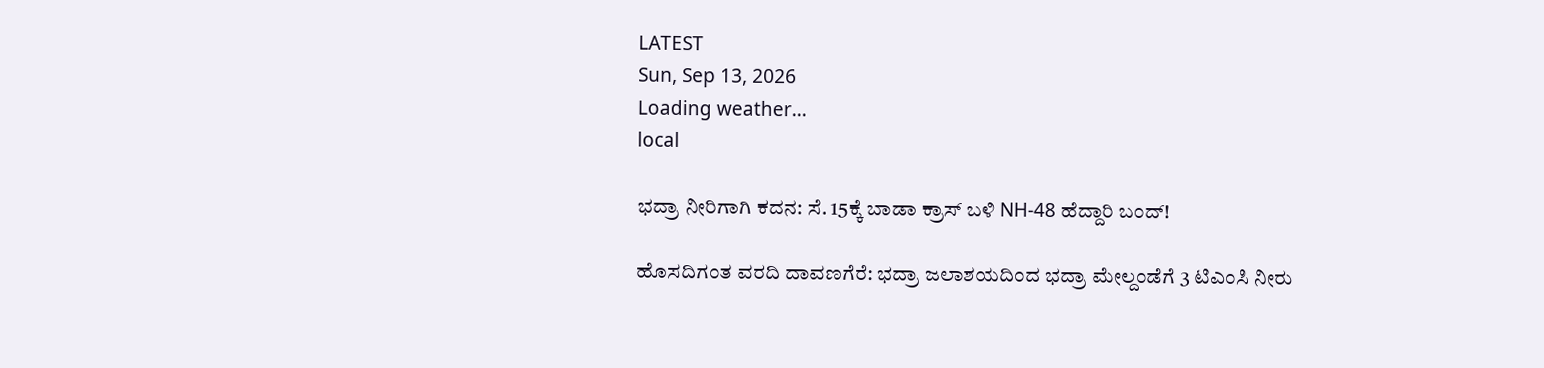LATEST
Sun, Sep 13, 2026
Loading weather...
local

ಭದ್ರಾ ನೀರಿಗಾಗಿ ಕದನ: ಸೆ. 15ಕ್ಕೆ ಬಾಡಾ ಕ್ರಾಸ್ ಬಳಿ NH-48 ಹೆದ್ದಾರಿ ಬಂದ್‌!

ಹೊಸದಿಗಂತ ವರದಿ ದಾವಣಗೆರೆ: ಭದ್ರಾ ಜಲಾಶಯದಿಂದ ಭದ್ರಾ ಮೇಲ್ದಂಡೆಗೆ 3 ಟಿಎಂಸಿ ನೀರು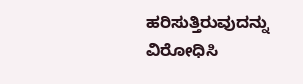ಹರಿಸುತ್ತಿರುವುದನ್ನು ವಿರೋಧಿಸಿ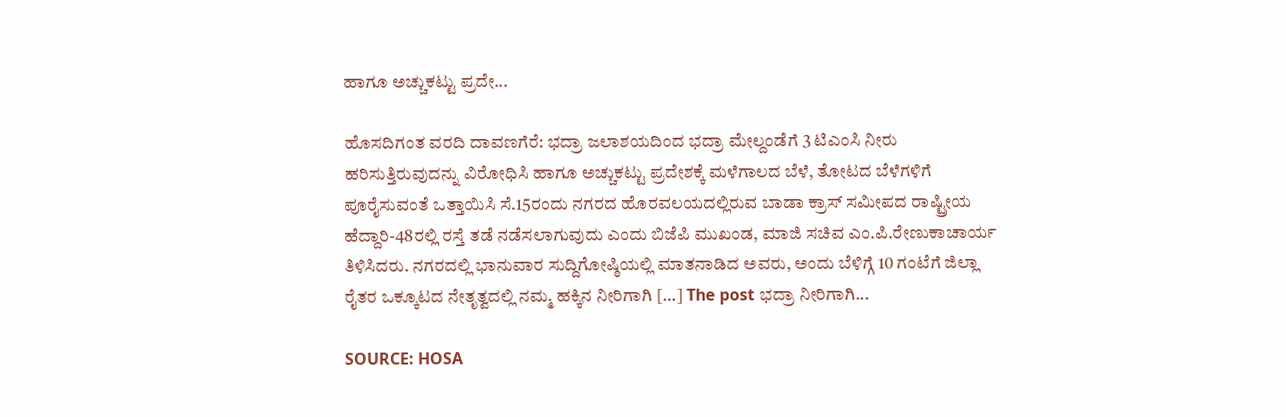ಹಾಗೂ ಅಚ್ಚುಕಟ್ಟು ಪ್ರದೇ...

ಹೊಸದಿಗಂತ ವರದಿ ದಾವಣಗೆರೆ: ಭದ್ರಾ ಜಲಾಶಯದಿಂದ ಭದ್ರಾ ಮೇಲ್ದಂಡೆಗೆ 3 ಟಿಎಂಸಿ ನೀರು ಹರಿಸುತ್ತಿರುವುದನ್ನು ವಿರೋಧಿಸಿ ಹಾಗೂ ಅಚ್ಚುಕಟ್ಟು ಪ್ರದೇಶಕ್ಕೆ ಮಳೆಗಾಲದ ಬೆಳೆ, ತೋಟದ ಬೆಳೆಗಳಿಗೆ ಪೂರೈಸುವಂತೆ ಒತ್ತಾಯಿಸಿ ಸೆ.15ರಂದು ನಗರದ ಹೊರವಲಯದಲ್ಲಿರುವ ಬಾಡಾ ಕ್ರಾಸ್ ಸಮೀಪದ ರಾಷ್ಟ್ರೀಯ ಹೆದ್ದಾರಿ-48ರಲ್ಲಿ ರಸ್ತೆ ತಡೆ ನಡೆಸಲಾಗುವುದು ಎಂದು ಬಿಜೆಪಿ ಮುಖಂಡ, ಮಾಜಿ ಸಚಿವ ಎಂ.ಪಿ.ರೇಣುಕಾಚಾರ್ಯ ತಿಳಿಸಿದರು. ನಗರದಲ್ಲಿ ಭಾನುವಾರ ಸುದ್ದಿಗೋಷ್ಠಿಯಲ್ಲಿ ಮಾತನಾಡಿದ ಅವರು, ಅಂದು ಬೆಳಿಗ್ಗೆ 10 ಗಂಟೆಗೆ ಜಿಲ್ಲಾ ರೈತರ ಒಕ್ಕೂಟದ ನೇತೃತ್ವದಲ್ಲಿ ನಮ್ಮ ಹಕ್ಕಿನ ನೀರಿಗಾಗಿ […] The post ಭದ್ರಾ ನೀರಿಗಾಗಿ...

SOURCE: HOSA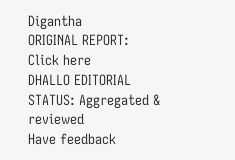Digantha
ORIGINAL REPORT: Click here
DHALLO EDITORIAL STATUS: Aggregated & reviewed
Have feedback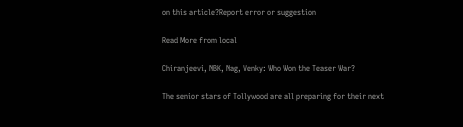on this article?Report error or suggestion

Read More from local

Chiranjeevi, NBK, Nag, Venky: Who Won the Teaser War?

The senior stars of Tollywood are all preparing for their next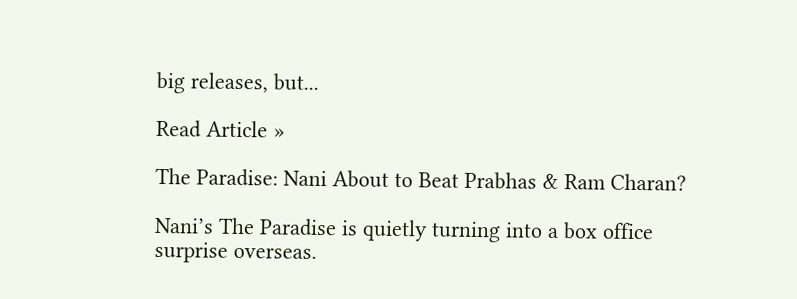big releases, but...

Read Article »

The Paradise: Nani About to Beat Prabhas & Ram Charan?

Nani’s The Paradise is quietly turning into a box office surprise overseas.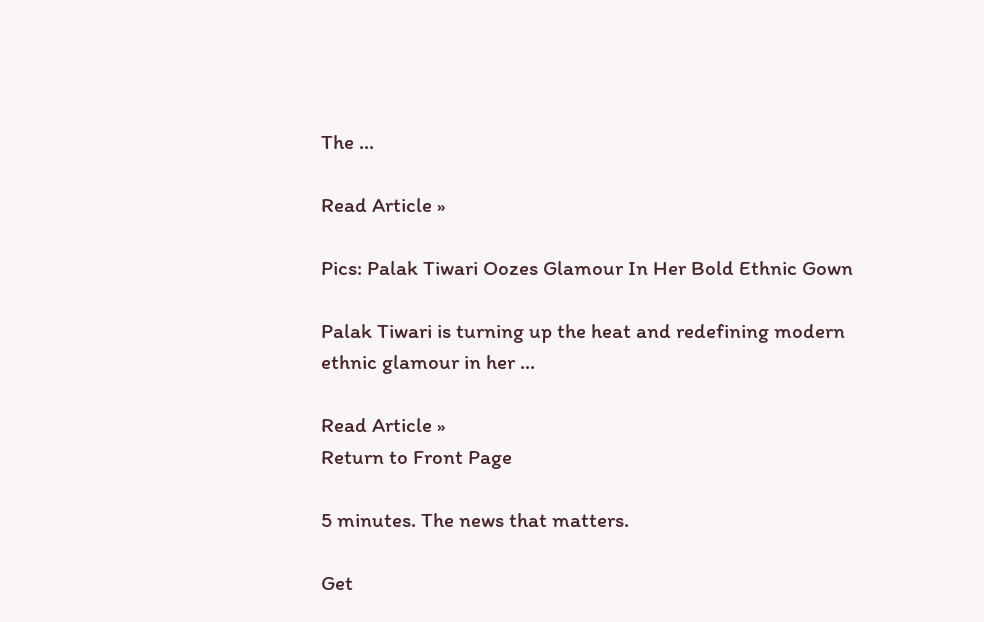The ...

Read Article »

Pics: Palak Tiwari Oozes Glamour In Her Bold Ethnic Gown

Palak Tiwari is turning up the heat and redefining modern ethnic glamour in her ...

Read Article »
Return to Front Page

5 minutes. The news that matters.

Get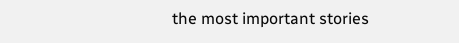the most important stories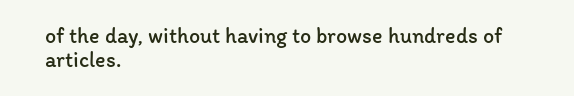of the day, without having to browse hundreds of articles.